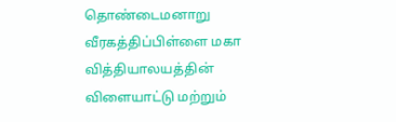தொண்டைமனாறு வீரகத்திப்பிள்ளை மகா வித்தியாலயத்தின் விளையாட்டு மற்றும்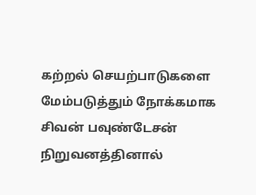கற்றல் செயற்பாடுகளை மேம்படுத்தும் நோக்கமாக சிவன் பவுண்டேசன் நிறுவனத்தினால்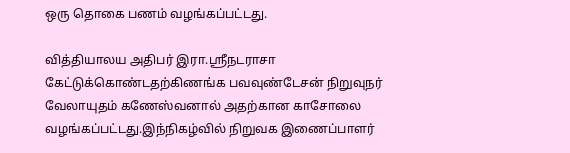ஒரு தொகை பணம் வழங்கப்பட்டது.

வித்தியாலய அதிபர் இரா.ஸ்ரீநடராசா கேட்டுக்கொண்டதற்கிணங்க பவவுண்டேசன் நிறுவுநர் வேலாயுதம் கணேஸ்வனால் அதற்கான காசோலை வழங்கப்பட்டது.இந்நிகழ்வில் நிறுவக இணைப்பாளர்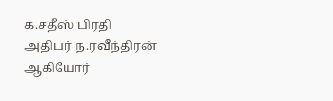க.சதீஸ் பிரதி அதிபர் ந.ரவீந்திரன் ஆகியோர்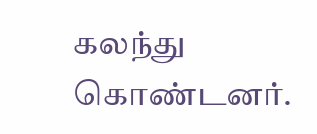கலந்து கொண்டனர்.